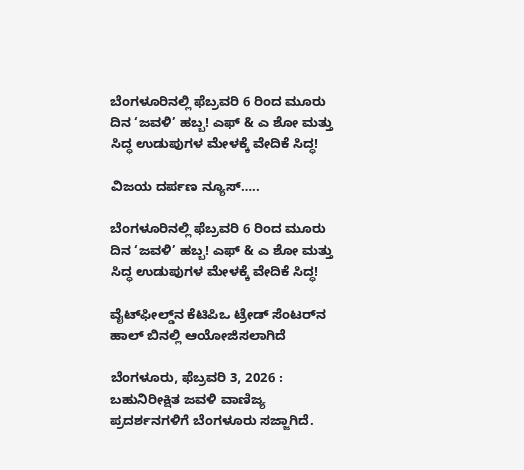ಬೆಂಗಳೂರಿನಲ್ಲಿ ಫೆಬ್ರವರಿ 6 ರಿಂದ ಮೂರು ದಿನ ‘ಜವಳಿ’ ಹಬ್ಬ! ಎಫ್ & ಎ ಶೋ ಮತ್ತು ಸಿದ್ಧ ಉಡುಪುಗಳ ಮೇಳಕ್ಕೆ ವೇದಿಕೆ ಸಿದ್ಧ!

ವಿಜಯ ದರ್ಪಣ ನ್ಯೂಸ್…..

ಬೆಂಗಳೂರಿನಲ್ಲಿ ಫೆಬ್ರವರಿ 6 ರಿಂದ ಮೂರು ದಿನ ‘ಜವಳಿ’ ಹಬ್ಬ! ಎಫ್ & ಎ ಶೋ ಮತ್ತು ಸಿದ್ಧ ಉಡುಪುಗಳ ಮೇಳಕ್ಕೆ ವೇದಿಕೆ ಸಿದ್ಧ!

ವೈಟ್‌ಫೀಲ್ಡ್‌ನ ಕೆಟಿಪಿಒ ಟ್ರೇಡ್‌ ಸೆಂಟರ್‌ನ ಹಾಲ್‌ ಬಿನಲ್ಲಿ ಆಯೋಜಿಸಲಾಗಿದೆ

ಬೆಂಗಳೂರು, ಫೆಬ್ರವರಿ 3, 2026 : ಬಹುನಿರೀಕ್ಷಿತ ಜವಳಿ ವಾಣಿಜ್ಯ ಪ್ರದರ್ಶನಗಳಿಗೆ ಬೆಂಗಳೂರು ಸಜ್ಜಾಗಿದೆ.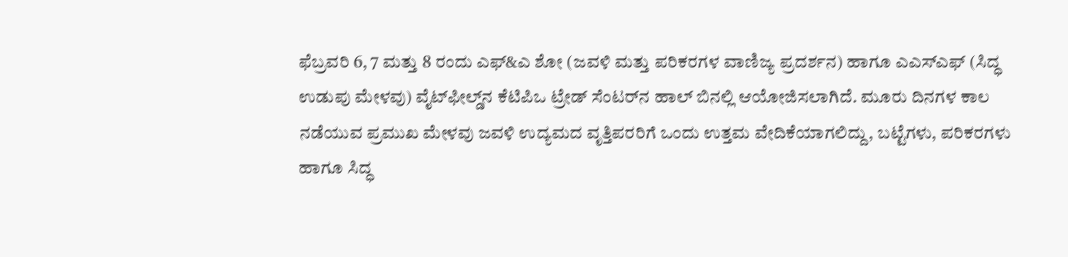ಫೆಬ್ರವರಿ 6, 7 ಮತ್ತು 8 ರಂದು ಎಫ್‌&ಎ ಶೋ (ಜವಳಿ ಮತ್ತು ಪರಿಕರಗಳ ವಾಣಿಜ್ಯ ಪ್ರದರ್ಶನ) ಹಾಗೂ ಎಎಸ್‌ಎಫ್‌ (ಸಿದ್ಧ ಉಡುಪು ಮೇಳವು) ವೈಟ್‌ಫೀಲ್ಡ್‌ನ ಕೆಟಿಪಿಒ ಟ್ರೇಡ್‌ ಸೆಂಟರ್‌ನ ಹಾಲ್‌ ಬಿನಲ್ಲಿ ಆಯೋಜಿಸಲಾಗಿದೆ. ಮೂರು ದಿನಗಳ ಕಾಲ ನಡೆಯುವ ಪ್ರಮುಖ ಮೇಳವು ಜವಳಿ ಉದ್ಯಮದ ವೃತ್ತಿಪರರಿಗೆ ಒಂದು ಉತ್ತಮ ವೇದಿಕೆಯಾಗಲಿದ್ದು, ಬಟ್ಟೆಗಳು, ಪರಿಕರಗಳು ಹಾಗೂ ಸಿದ್ಧ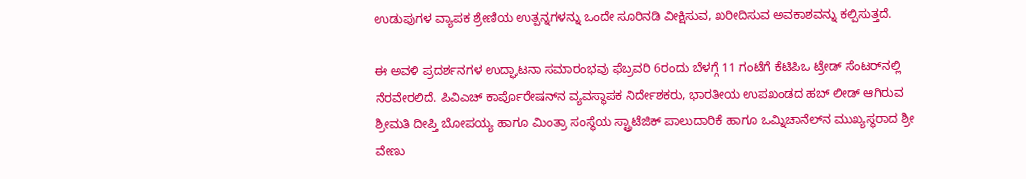ಉಡುಪುಗಳ ವ್ಯಾಪಕ ಶ್ರೇಣಿಯ ಉತ್ಪನ್ನಗಳನ್ನು ಒಂದೇ ಸೂರಿನಡಿ ವೀಕ್ಷಿಸುವ, ಖರೀದಿಸುವ ಅವಕಾಶವನ್ನು ಕಲ್ಪಿಸುತ್ತದೆ.

ಈ ಅವಳಿ ಪ್ರದರ್ಶನಗಳ ಉದ್ಘಾಟನಾ ಸಮಾರಂಭವು ಫೆಬ್ರವರಿ 6ರಂದು ಬೆಳಗ್ಗೆ 11 ಗಂಟೆಗೆ ಕೆಟಿಪಿಒ ಟ್ರೇಡ್‌ ಸೆಂಟರ್‌ನಲ್ಲಿ ನೆರವೇರಲಿದೆ. ಪಿವಿಎಚ್‌ ಕಾರ್ಪೊರೇಷನ್‌ನ ವ್ಯವಸ್ಥಾಪಕ ನಿರ್ದೇಶಕರು, ಭಾರತೀಯ ಉಪಖಂಡದ ಹಬ್‌ ಲೀಡ್‌ ಆಗಿರುವ ಶ್ರೀಮತಿ ದೀಪ್ತಿ ಬೋಪಯ್ಯ ಹಾಗೂ ಮಿಂತ್ರಾ ಸಂಸ್ಥೆಯ ಸ್ಟ್ರಾಟೆಜಿಕ್‌ ಪಾಲುದಾರಿಕೆ ಹಾಗೂ ಒಮ್ನಿಚಾನೆಲ್‌ನ ಮುಖ್ಯಸ್ಥರಾದ ಶ್ರೀ ವೇಣು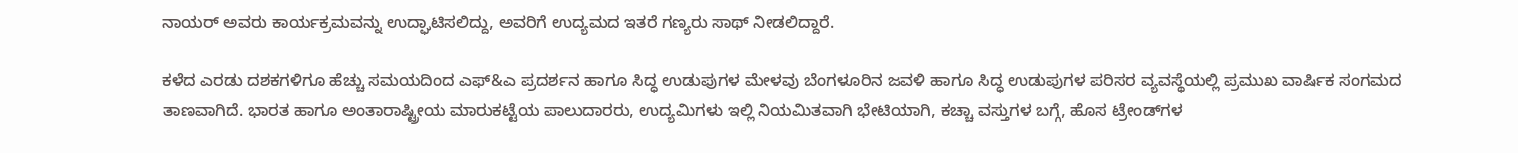ನಾಯರ್‌ ಅವರು ಕಾರ್ಯಕ್ರಮವನ್ನು ಉದ್ಘಾಟಿಸಲಿದ್ದು, ಅವರಿಗೆ ಉದ್ಯಮದ ಇತರೆ ಗಣ್ಯರು ಸಾಥ್‌ ನೀಡಲಿದ್ದಾರೆ.

ಕಳೆದ ಎರಡು ದಶಕಗಳಿಗೂ ಹೆಚ್ಚು ಸಮಯದಿಂದ ಎಫ್‌&ಎ ಪ್ರದರ್ಶನ ಹಾಗೂ ಸಿದ್ಧ ಉಡುಪುಗಳ ಮೇಳವು ಬೆಂಗಳೂರಿನ ಜವಳಿ ಹಾಗೂ ಸಿದ್ಧ ಉಡುಪುಗಳ ಪರಿಸರ ವ್ಯವಸ್ಥೆಯಲ್ಲಿ ಪ್ರಮುಖ ವಾರ್ಷಿಕ ಸಂಗಮದ ತಾಣವಾಗಿದೆ. ಭಾರತ ಹಾಗೂ ಅಂತಾರಾಷ್ಟ್ರೀಯ ಮಾರುಕಟ್ಟೆಯ ಪಾಲುದಾರರು, ಉದ್ಯಮಿಗಳು ಇಲ್ಲಿ ನಿಯಮಿತವಾಗಿ ಭೇಟಿಯಾಗಿ, ಕಚ್ಚಾ ವಸ್ತುಗಳ ಬಗ್ಗೆ, ಹೊಸ ಟ್ರೇಂಡ್‌ಗಳ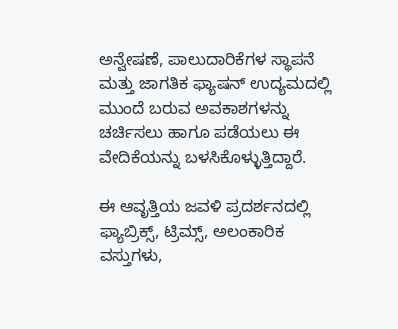ಅನ್ವೇಷಣೆ, ಪಾಲುದಾರಿಕೆಗಳ ಸ್ಥಾಪನೆ ಮತ್ತು ಜಾಗತಿಕ ಫ್ಯಾಷನ್‌ ಉದ್ಯಮದಲ್ಲಿ ಮುಂದೆ ಬರುವ ಅವಕಾಶಗಳನ್ನು ಚರ್ಚಿಸಲು ಹಾಗೂ ಪಡೆಯಲು ಈ ವೇದಿಕೆಯನ್ನು ಬಳಸಿಕೊಳ್ಳುತ್ತಿದ್ದಾರೆ.

ಈ ಆವೃತ್ತಿಯ ಜವಳಿ ಪ್ರದರ್ಶನದಲ್ಲಿ ಫ್ಯಾಬ್ರಿಕ್ಸ್, ಟ್ರಿಮ್ಸ್, ಅಲಂಕಾರಿಕ ವಸ್ತುಗಳು,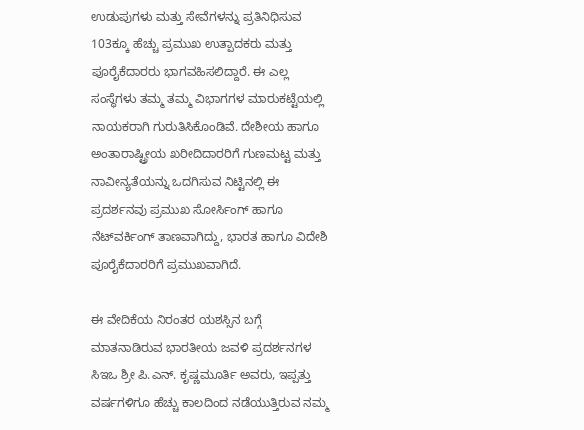ಉಡುಪುಗಳು ಮತ್ತು ಸೇವೆಗಳನ್ನು ಪ್ರತಿನಿಧಿಸುವ 103ಕ್ಕೂ ಹೆಚ್ಚು ಪ್ರಮುಖ ಉತ್ಪಾದಕರು ಮತ್ತು ಪೂರೈಕೆದಾರರು ಭಾಗವಹಿಸಲಿದ್ದಾರೆ. ಈ ಎಲ್ಲ ಸಂಸ್ಥೆಗಳು ತಮ್ಮ ತಮ್ಮ ವಿಭಾಗಗಳ ಮಾರುಕಟ್ಟೆಯಲ್ಲಿ ನಾಯಕರಾಗಿ ಗುರುತಿಸಿಕೊಂಡಿವೆ. ದೇಶೀಯ ಹಾಗೂ ಅಂತಾರಾಷ್ಟ್ರೀಯ ಖರೀದಿದಾರರಿಗೆ ಗುಣಮಟ್ಟ ಮತ್ತು ನಾವೀನ್ಯತೆಯನ್ನು ಒದಗಿಸುವ ನಿಟ್ಟಿನಲ್ಲಿ ಈ ಪ್ರದರ್ಶನವು ಪ್ರಮುಖ ಸೋರ್ಸಿಂಗ್ ಹಾಗೂ ನೆಟ್‌ವರ್ಕಿಂಗ್‌ ತಾಣವಾಗಿದ್ದು, ಭಾರತ ಹಾಗೂ ವಿದೇಶಿ ಪೂರೈಕೆದಾರರಿಗೆ ಪ್ರಮುಖವಾಗಿದೆ.

ಈ ವೇದಿಕೆಯ ನಿರಂತರ ಯಶಸ್ಸಿನ ಬಗ್ಗೆ ಮಾತನಾಡಿರುವ ಭಾರತೀಯ ಜವಳಿ ಪ್ರದರ್ಶನಗಳ ಸಿಇಒ ಶ್ರೀ ಪಿ.ಎನ್. ಕೃಷ್ಣಮೂರ್ತಿ ಅವರು, ಇಪ್ಪತ್ತು ವರ್ಷಗಳಿಗೂ ಹೆಚ್ಚು ಕಾಲದಿಂದ ನಡೆಯುತ್ತಿರುವ ನಮ್ಮ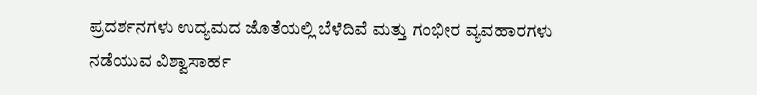ಪ್ರದರ್ಶನಗಳು ಉದ್ಯಮದ ಜೊತೆಯಲ್ಲಿ ಬೆಳೆದಿವೆ ಮತ್ತು ಗಂಭೀರ ವ್ಯವಹಾರಗಳು ನಡೆಯುವ ವಿಶ್ವಾಸಾರ್ಹ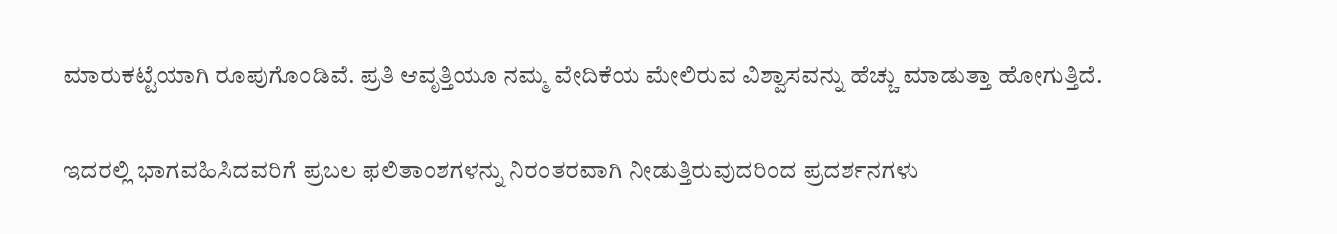ಮಾರುಕಟ್ಟೆಯಾಗಿ ರೂಪುಗೊಂಡಿವೆ. ಪ್ರತಿ ಆವೃತ್ತಿಯೂ ನಮ್ಮ ವೇದಿಕೆಯ ಮೇಲಿರುವ ವಿಶ್ವಾಸವನ್ನು ಹೆಚ್ಚು ಮಾಡುತ್ತಾ ಹೋಗುತ್ತಿದೆ.

ಇದರಲ್ಲಿ ಭಾಗವಹಿಸಿದವರಿಗೆ ಪ್ರಬಲ ಫಲಿತಾಂಶಗಳನ್ನು ನಿರಂತರವಾಗಿ ನೀಡುತ್ತಿರುವುದರಿಂದ ಪ್ರದರ್ಶನಗಳು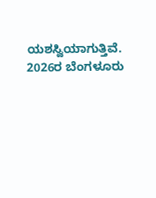ಯಶಸ್ವಿಯಾಗುತ್ತಿವೆ. 2026ರ ಬೆಂಗಳೂರು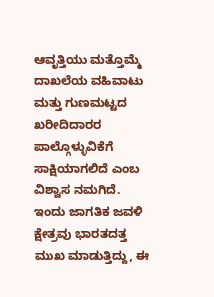ಆವೃತ್ತಿಯು ಮತ್ತೊಮ್ಮೆ ದಾಖಲೆಯ ವಹಿವಾಟು ಮತ್ತು ಗುಣಮಟ್ಟದ ಖರೀದಿದಾರರ ಪಾಲ್ಗೊಳ್ಳುವಿಕೆಗೆ ಸಾಕ್ಷಿಯಾಗಲಿದೆ ಎಂಬ ವಿಶ್ವಾಸ ನಮಗಿದೆ. ಇಂದು ಜಾಗತಿಕ ಜವಳಿ ಕ್ಷೇತ್ರವು ಭಾರತದತ್ತ ಮುಖ ಮಾಡುತ್ತಿದ್ದು, ಈ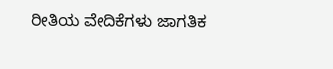ರೀತಿಯ ವೇದಿಕೆಗಳು ಜಾಗತಿಕ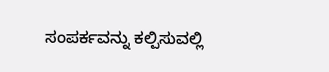ಸಂಪರ್ಕವನ್ನು ಕಲ್ಪಿಸುವಲ್ಲಿ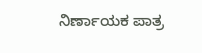ನಿರ್ಣಾಯಕ ಪಾತ್ರ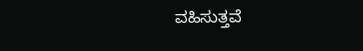ವಹಿಸುತ್ತವೆ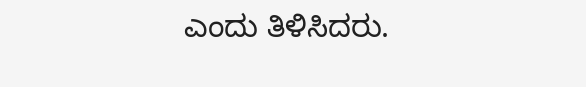ಎಂದು ತಿಳಿಸಿದರು.